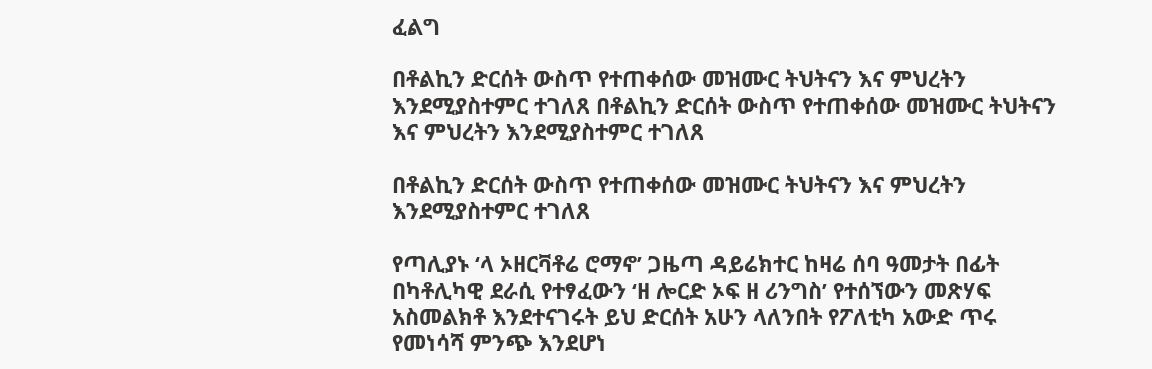ፈልግ

በቶልኪን ድርሰት ውስጥ የተጠቀሰው መዝሙር ትህትናን እና ምህረትን እንደሚያስተምር ተገለጸ በቶልኪን ድርሰት ውስጥ የተጠቀሰው መዝሙር ትህትናን እና ምህረትን እንደሚያስተምር ተገለጸ

በቶልኪን ድርሰት ውስጥ የተጠቀሰው መዝሙር ትህትናን እና ምህረትን እንደሚያስተምር ተገለጸ

የጣሊያኑ ‘ላ ኦዘርቫቶሬ ሮማኖ’ ጋዜጣ ዳይሬክተር ከዛሬ ሰባ ዓመታት በፊት በካቶሊካዊ ደራሲ የተፃፈውን ‘ዘ ሎርድ ኦፍ ዘ ሪንግስ’ የተሰኘውን መጽሃፍ አስመልክቶ እንደተናገሩት ይህ ድርሰት አሁን ላለንበት የፖለቲካ አውድ ጥሩ የመነሳሻ ምንጭ እንደሆነ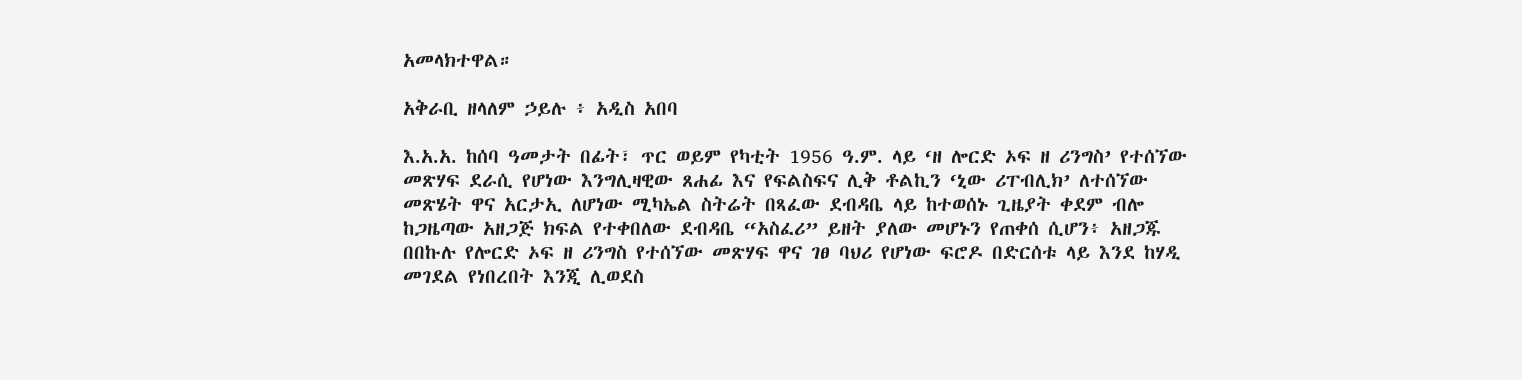አመላክተዋል።

አቅራቢ ዘላለም ኃይሉ ፥ አዲስ አበባ

እ.አ.አ. ከሰባ ዓመታት በፊት፣ ጥር ወይም የካቲት 1956 ዓ.ም. ላይ ‘ዘ ሎርድ ኦፍ ዘ ሪንግስ’ የተሰኘው መጽሃፍ ደራሲ የሆነው እንግሊዛዊው ጸሐፊ እና የፍልስፍና ሊቅ ቶልኪን ‘ኒው ሪፐብሊክ’ ለተሰኘው መጽሄት ዋና አርታኢ ለሆነው ሚካኤል ስትሬት በጻፈው ደብዳቤ ላይ ከተወሰኑ ጊዜያት ቀደም ብሎ ከጋዜጣው አዘጋጅ ክፍል የተቀበለው ደብዳቤ “አስፈሪ” ይዘት ያለው መሆኑን የጠቀሰ ሲሆን፥ አዘጋጁ በበኩሉ የሎርድ ኦፍ ዘ ሪንግስ የተሰኘው መጽሃፍ ዋና ገፀ ባህሪ የሆነው ፍሮዶ በድርሰቱ ላይ እንደ ከሃዲ መገደል የነበረበት እንጂ ሊወደስ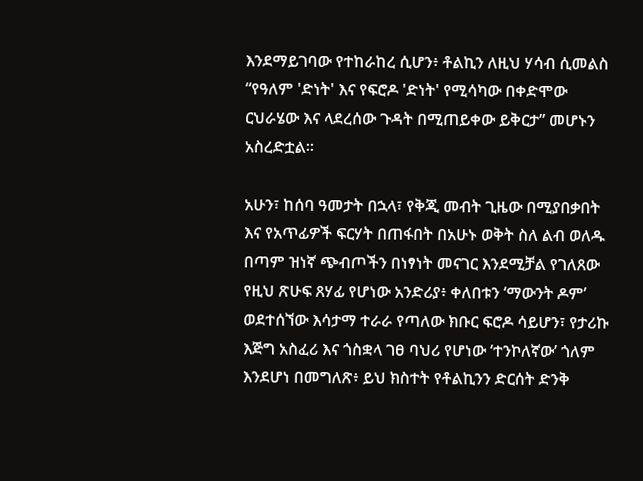እንደማይገባው የተከራከረ ሲሆን፥ ቶልኪን ለዚህ ሃሳብ ሲመልስ “የዓለም 'ድነት' እና የፍሮዶ 'ድነት' የሚሳካው በቀድሞው ርህራሄው እና ላደረሰው ጉዳት በሚጠይቀው ይቅርታ” መሆኑን አስረድቷል።

አሁን፣ ከሰባ ዓመታት በኋላ፣ የቅጂ መብት ጊዜው በሚያበቃበት እና የአጥፊዎች ፍርሃት በጠፋበት በአሁኑ ወቅት ስለ ልብ ወለዱ በጣም ዝነኛ ጭብጦችን በነፃነት መናገር እንደሚቻል የገለጸው የዚህ ጽሁፍ ጸሃፊ የሆነው አንድሪያ፥ ቀለበቱን ‘ማውንት ዶም’ ወደተሰኘው እሳታማ ተራራ የጣለው ክቡር ፍሮዶ ሳይሆን፣ የታሪኩ እጅግ አስፈሪ እና ጎስቋላ ገፀ ባህሪ የሆነው ‘ተንኮለኛው’ ጎለም እንደሆነ በመግለጽ፥ ይህ ክስተት የቶልኪንን ድርሰት ድንቅ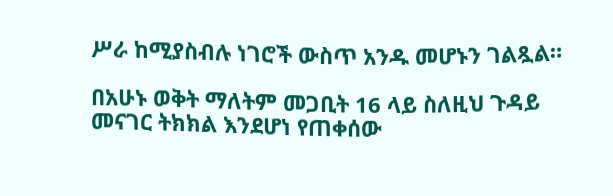ሥራ ከሚያስብሉ ነገሮች ውስጥ አንዱ መሆኑን ገልጿል።

በአሁኑ ወቅት ማለትም መጋቢት 16 ላይ ስለዚህ ጉዳይ መናገር ትክክል እንደሆነ የጠቀሰው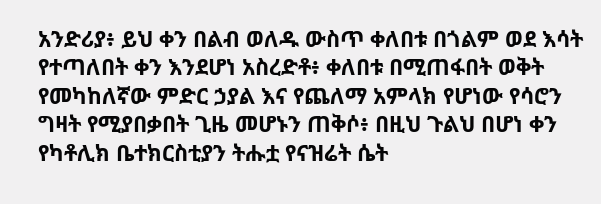አንድሪያ፥ ይህ ቀን በልብ ወለዱ ውስጥ ቀለበቱ በጎልም ወደ እሳት የተጣለበት ቀን እንደሆነ አስረድቶ፥ ቀለበቱ በሚጠፋበት ወቅት የመካከለኛው ምድር ኃያል እና የጨለማ አምላክ የሆነው የሳሮን ግዛት የሚያበቃበት ጊዜ መሆኑን ጠቅሶ፥ በዚህ ጉልህ በሆነ ቀን የካቶሊክ ቤተክርስቲያን ትሑቷ የናዝሬት ሴት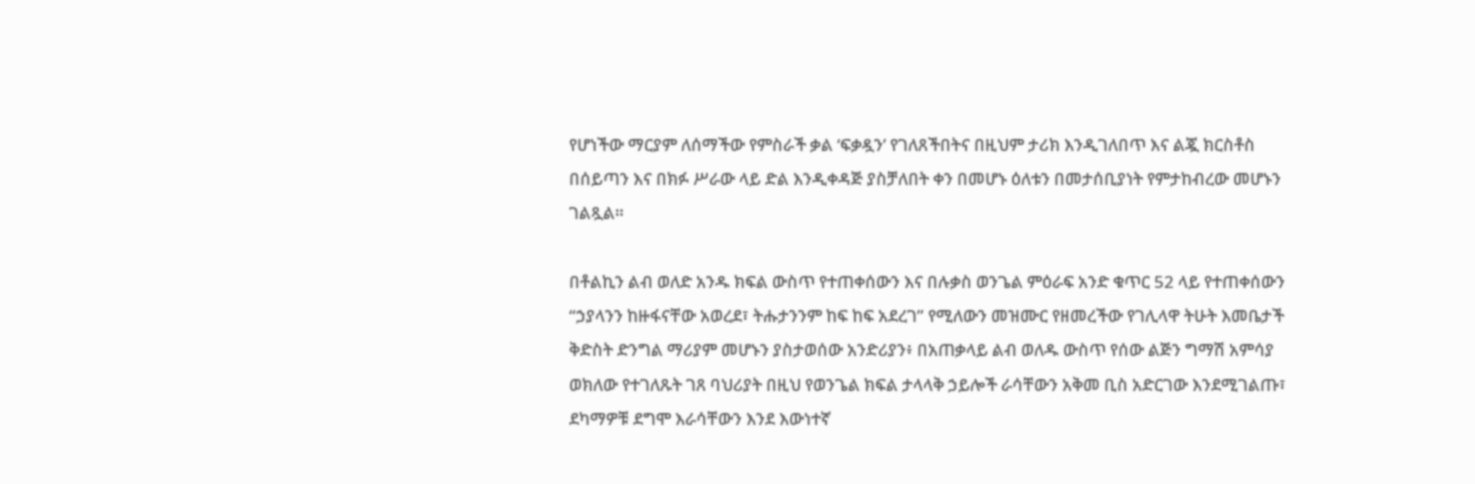የሆነችው ማርያም ለሰማችው የምስራች ቃል ‘ፍቃዷን’ የገለጸችበትና በዚህም ታሪክ እንዲገለበጥ እና ልጇ ክርስቶስ በሰይጣን እና በክፉ ሥራው ላይ ድል እንዲቀዳጅ ያስቻለበት ቀን በመሆኑ ዕለቱን በመታሰቢያነት የምታከብረው መሆኑን ገልጿል።

በቶልኪን ልብ ወለድ አንዱ ክፍል ውስጥ የተጠቀሰውን እና በሉቃስ ወንጌል ምዕራፍ አንድ ቁጥር 52 ላይ የተጠቀሰውን “ኃያላንን ከዙፋናቸው አወረደ፣ ትሑታንንም ከፍ ከፍ አደረገ” የሚለውን መዝሙር የዘመረችው የገሊላዋ ትሁት እመቤታች ቅድስት ድንግል ማሪያም መሆኑን ያስታወሰው አንድሪያን፥ በአጠቃላይ ልብ ወለዱ ውስጥ የሰው ልጅን ግማሽ አምሳያ ወክለው የተገለጹት ገጸ ባህሪያት በዚህ የወንጌል ክፍል ታላላቅ ኃይሎች ራሳቸውን አቅመ ቢስ አድርገው እንደሚገልጡ፣ ደካማዎቹ ደግሞ እራሳቸውን እንደ እውነተኛ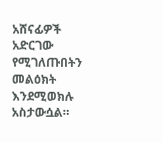አሸናፊዎች አድርገው የሚገለጡበትን መልዕክት እንደሚወክሉ አስታውሷል።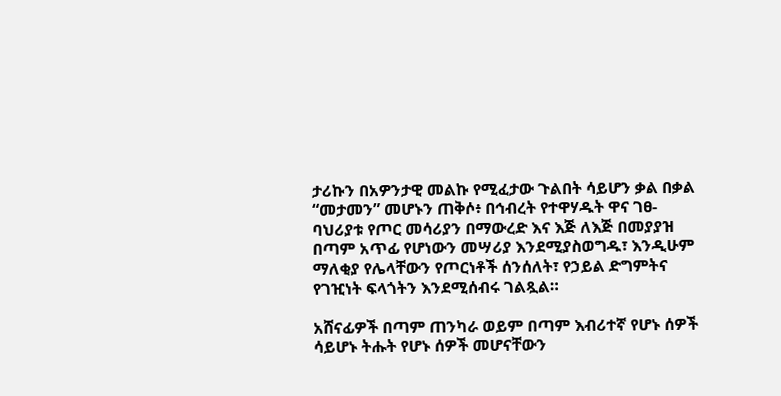ታሪኩን በአዎንታዊ መልኩ የሚፈታው ጉልበት ሳይሆን ቃል በቃል “መታመን” መሆኑን ጠቅሶ፥ በኅብረት የተዋሃዱት ዋና ገፀ-ባህሪያቱ የጦር መሳሪያን በማውረድ እና እጅ ለእጅ በመያያዝ በጣም አጥፊ የሆነውን መሣሪያ እንደሚያስወግዱ፣ እንዲሁም ማለቂያ የሌላቸውን የጦርነቶች ሰንሰለት፣ የኃይል ድግምትና የገዢነት ፍላጎትን እንደሚሰብሩ ገልጿል።

አሸናፊዎች በጣም ጠንካራ ወይም በጣም እብሪተኛ የሆኑ ሰዎች ሳይሆኑ ትሑት የሆኑ ሰዎች መሆናቸውን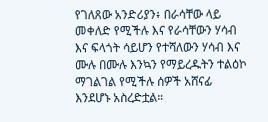የገለጸው አንድሪያን፥ በራሳቸው ላይ መቀለድ የሚችሉ እና የራሳቸውን ሃሳብ እና ፍላጎት ሳይሆን የተሻለውን ሃሳብ እና ሙሉ በሙሉ እንኳን የማይረዱትን ተልዕኮ ማገልገል የሚችሉ ሰዎች አሸናፊ እንደሆኑ አስረድቷል።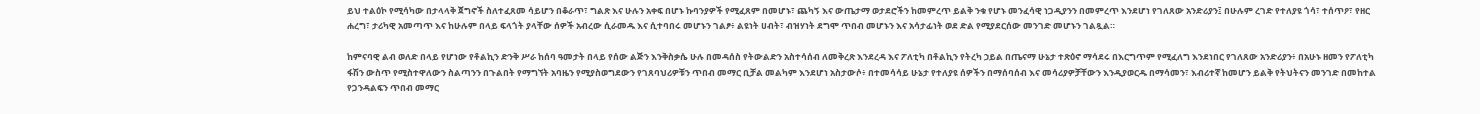ይህ ተልዕኮ የሚሳካው በታላላቅ ጀግኖች ስለተፈጸመ ሳይሆን በቆራጥ፣ ግልጽ እና ሁሉን አቀፍ በሆኑ ኩባንያዎች የሚፈጸም በመሆኑ፣ ጨካኝ እና ውጤታማ ወታደሮችን ከመምረጥ ይልቅ ንቁ የሆኑ መንፈሳዊ ነጋዲያንን በመምረጥ እንደሆነ የገለጸው አንድሪያን፤ በሁሉም ረገድ የተለያዩ ጎሳ፣ ተሰጥዖ፣ የዘር ሐረግ፣ ታሪካዊ አመጣጥ እና ከሁሉም በላይ ፍላጎት ያላቸው ሰዎች አብረው ሲራመዱ እና ሲተባበሩ መሆኑን ገልፆ፥ ልዩነት ሀብት፣ ብዝሃነት ደግሞ ጥበብ መሆኑን እና አሳታፊነት ወደ ድል የሚያደርሰው መንገድ መሆኑን ገልጿል።

ከምናባዊ ልብ ወለድ በላይ የሆነው የቶልኪን ድንቅ ሥራ ከሰባ ዓመታት በላይ የሰው ልጅን እንቅስቃሴ ሁሉ በመዳሰስ የትውልድን አስተሳሰብ ለመቅረጽ እንደረዳ እና ፖለቲካ በቶልኪን የትረካ ኃይል በጤናማ ሁኔታ ተጽዕኖ ማሳደሩ በእርግጥም የሚፈለግ እንደነበር የገለጸው አንድሪያን፥ በአሁኑ ዘመን የፖለቲካ ፋሽን ውስጥ የሚስተዋለውን ስልጣንን በጉልበት የማግኘት አባዜን የሚያስወግደውን የገጸባህሪዎቹን ጥበብ መማር ቢቻል መልካም እንደሆነ አስታውሶ፥ በተመሳሳይ ሁኔታ የተለያዩ ሰዎችን በማሰባሰብ እና መሳሪያዎቻቸውን እንዲያወርዱ በማሳመን፣ እብሪተኛ ከመሆን ይልቅ የትህትናን መንገድ በመከተል የጋንዳልፍን ጥበብ መማር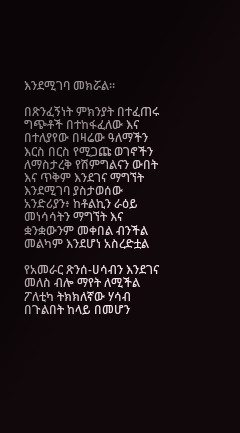እንደሚገባ መክሯል።

በጽንፈኝነት ምክንያት በተፈጠሩ ግጭቶች በተከፋፈለው እና በተለያየው በዛሬው ዓለማችን እርስ በርስ የሚጋጩ ወገኖችን ለማስታረቅ የሽምግልናን ውበት እና ጥቅም እንደገና ማግኘት እንደሚገባ ያስታወሰው አንድሪያን፥ ከቶልኪን ራዕይ መነሳሳትን ማግኘት እና ቋንቋውንም መቀበል ብንችል መልካም እንደሆነ አስረድቷል

የአመራር ጽንሰ-ሀሳብን እንደገና መለስ ብሎ ማየት ለሚችል ፖለቲካ ትክክለኛው ሃሳብ በጉልበት ከላይ በመሆን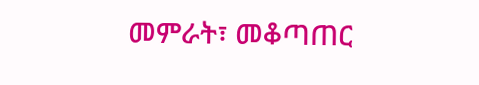መምራት፣ መቆጣጠር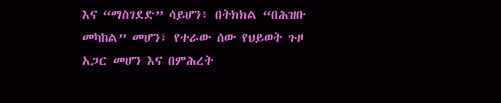እና “ማስገደድ” ሳይሆን፥ በትክክል “በሕዝቡ መካከል” መሆን፣ የተራው ሰው የህይወት ጉዞ አጋር መሆን እና በምሕረት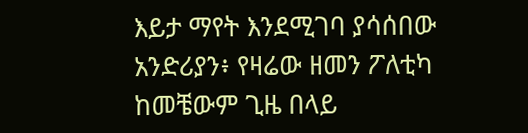እይታ ማየት እንደሚገባ ያሳሰበው አንድሪያን፥ የዛሬው ዘመን ፖለቲካ ከመቼውም ጊዜ በላይ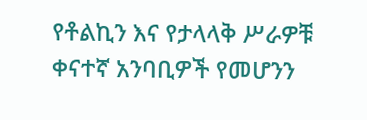የቶልኪን እና የታላላቅ ሥራዎቹ ቀናተኛ አንባቢዎች የመሆንን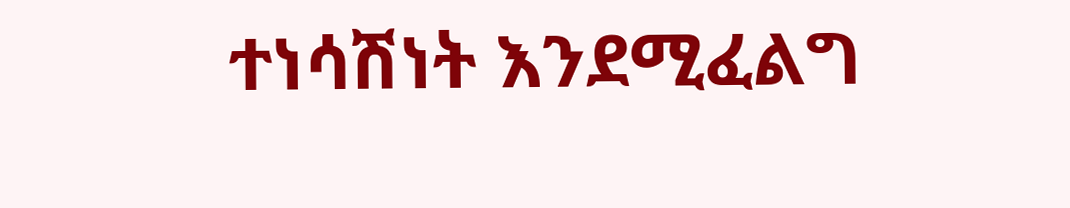ተነሳሽነት እንደሚፈልግ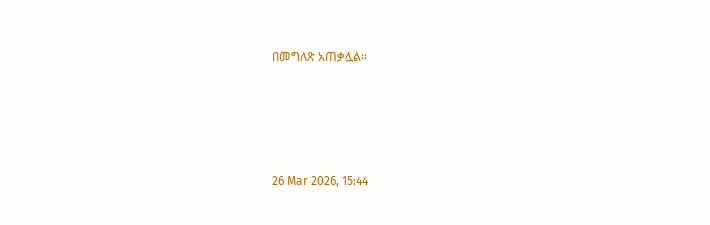በመግለጽ አጠቃሏል።







26 Mar 2026, 15:44